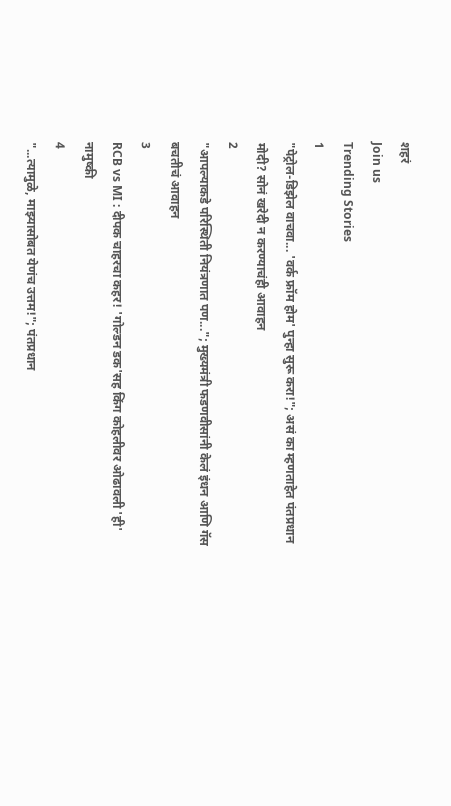शहरं
Join us
Trending Stories
1
"पेट्रोल-डिझेल वाचवा... 'वर्क फ्रॉम होम' पुन्हा सुरू करा!"; असं का म्हणताहेत पंतप्रधान मोदी? सोनं खरेदी न करण्याचंही आवाहन
2
"आपल्याकडे परिस्थिती नियंत्रणात पण..."; मुख्यमंत्री फडणवीसांनी केलं इंधन आणि गॅस बचतीचं आवाहन
3
RCB vs MI : दीपक चाहरचा कहर! 'गोल्डन डक'सह किंग कोहलीवर ओढावली 'ही' नामुष्की
4
"...त्यामुळे, माझ्यासोबत येणंच उत्तम!"; पंतप्रधान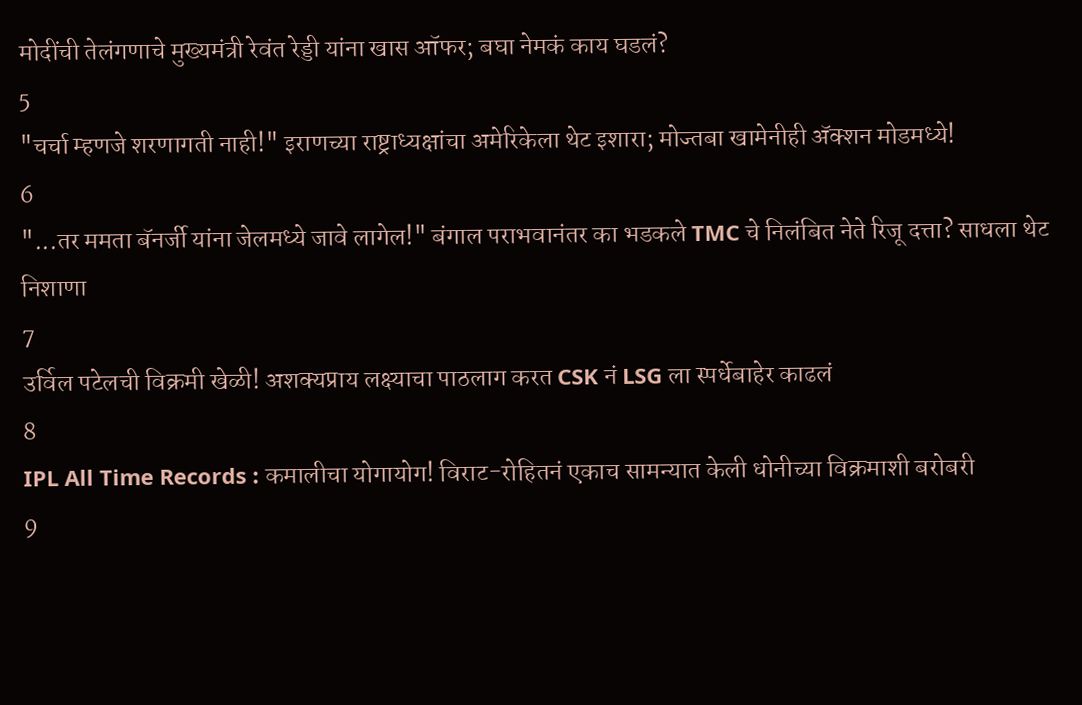मोदींची तेलंगणाचे मुख्यमंत्री रेवंत रेड्डी यांना खास ऑफर; बघा नेमकं काय घडलं?
5
"चर्चा म्हणजे शरणागती नाही!" इराणच्या राष्ट्राध्यक्षांचा अमेरिकेला थेट इशारा; मोज्तबा खामेनीही अ‍ॅक्शन मोडमध्ये!
6
"...तर ममता बॅनर्जी यांना जेलमध्ये जावे लागेल!" बंगाल पराभवानंतर का भडकले TMC चे निलंबित नेते रिजू दत्ता? साधला थेट निशाणा
7
उर्विल पटेलची विक्रमी खेळी! अशक्यप्राय लक्ष्याचा पाठलाग करत CSK नं LSG ला स्पर्धेबाहेर काढलं
8
IPL All Time Records : कमालीचा योगायोग! विराट-रोहितनं एकाच सामन्यात केली धोनीच्या विक्रमाशी बरोबरी
9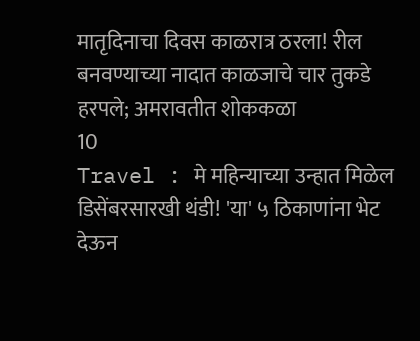मातृदिनाचा दिवस काळरात्र ठरला! रील बनवण्याच्या नादात काळजाचे चार तुकडे हरपले; अमरावतीत शोककळा
10
Travel : मे महिन्याच्या उन्हात मिळेल डिसेंबरसारखी थंडी! 'या' ५ ठिकाणांना भेट देऊन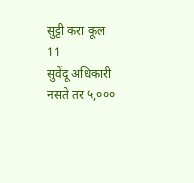सुट्टी करा कूल
11
सुवेंदू अधिकारी नसते तर ५,०००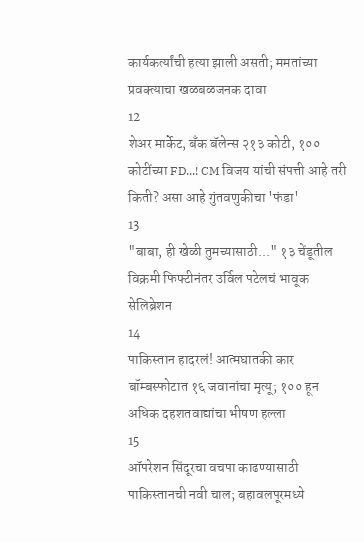कार्यकर्त्यांची हत्या झाली असती; ममतांच्या प्रवक्त्याचा खळबळजनक दावा
12
शेअर मार्केट, बँक बॅलेन्स २१३ कोटी, १०० कोटींच्या FD...! CM विजय यांची संपत्ती आहे तरी किती? असा आहे गुंतवणुकीचा 'फंडा'
13
"बाबा, ही खेळी तुमच्यासाठी..." १३ चेंडूतील विक्रमी फिफ्टीनंतर उर्विल पटेलचं भावूक सेलिब्रेशन
14
पाकिस्तान हादरलं! आत्मघातकी कार बॉम्बस्फोटात १६ जवानांचा मृत्यू; १०० हून अधिक दहशतवाद्यांचा भीषण हल्ला
15
ऑपरेशन सिंदूरचा वचपा काढण्यासाठी पाकिस्तानची नवी चाल; बहावलपूरमध्ये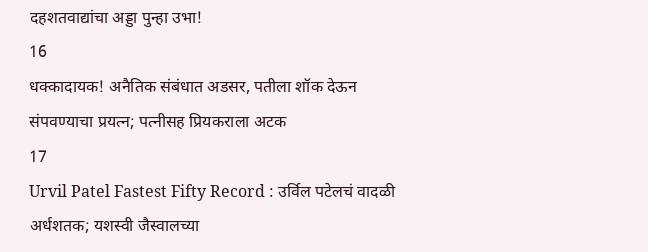दहशतवाद्यांचा अड्डा पुन्हा उभा!
16
धक्कादायक! अनैतिक संबंधात अडसर, पतीला शॉक देऊन संपवण्याचा प्रयत्न; पत्नीसह प्रियकराला अटक
17
Urvil Patel Fastest Fifty Record : उर्विल पटेलचं वादळी अर्धशतक; यशस्वी जैस्वालच्या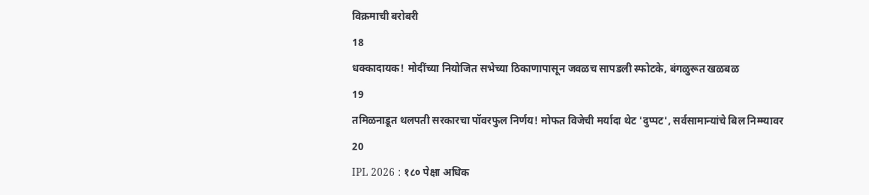विक्रमाची बरोबरी
18
धक्कादायक! मोदींच्या नियोजित सभेच्या ठिकाणापासून जवळच सापडली स्फोटके, बंगळुरूत खळबळ
19
तमिळनाडूत थलपती सरकारचा पॉवरफुल निर्णय! मोफत विजेची मर्यादा थेट 'दुप्पट', सर्वसामान्यांचे बिल निम्म्यावर
20
IPL 2026 : १८० पेक्षा अधिक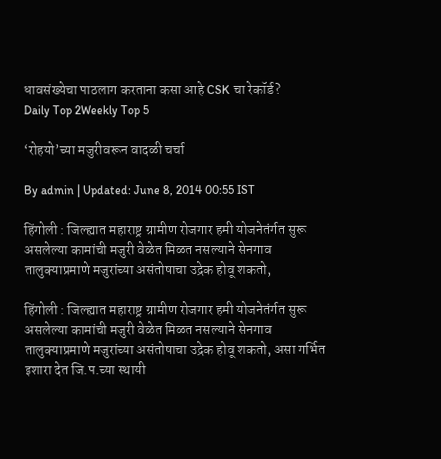धावसंख्येचा पाठलाग करताना कसा आहे CSK चा रेकॉर्ड?
Daily Top 2Weekly Top 5

‘रोहयो’च्या मजुरीवरून वादळी चर्चा

By admin | Updated: June 8, 2014 00:55 IST

हिंगोली : जिल्ह्यात महाराष्ट्र ग्रामीण रोजगार हमी योजनेतंर्गत सुरू असलेल्या कामांची मजुरी वेळेत मिळत नसल्याने सेनगाव तालुक्याप्रमाणे मजुरांच्या असंतोषाचा उद्रेक होवू शकतो,

हिंगोली : जिल्ह्यात महाराष्ट्र ग्रामीण रोजगार हमी योजनेतंर्गत सुरू असलेल्या कामांची मजुरी वेळेत मिळत नसल्याने सेनगाव तालुक्याप्रमाणे मजुरांच्या असंतोषाचा उद्रेक होवू शकतो, असा गर्भित इशारा देत जि.प.च्या स्थायी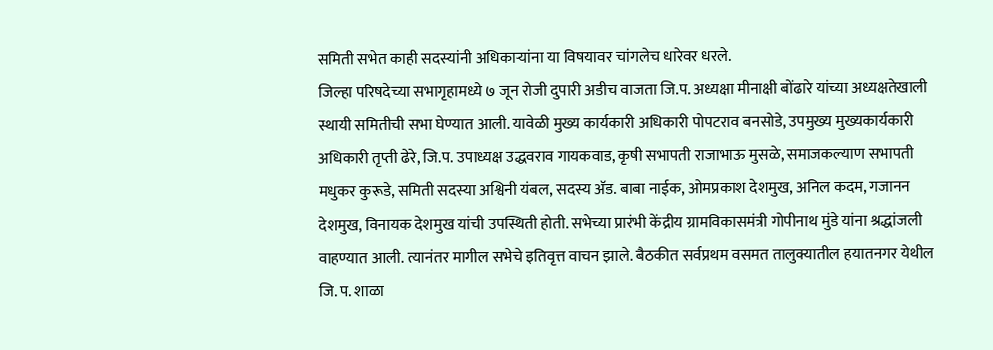समिती सभेत काही सदस्यांनी अधिकाऱ्यांना या विषयावर चांगलेच धारेवर धरले.
जिल्हा परिषदेच्या सभागृहामध्ये ७ जून रोजी दुपारी अडीच वाजता जि.प. अध्यक्षा मीनाक्षी बोंढारे यांच्या अध्यक्षतेखाली स्थायी समितीची सभा घेण्यात आली. यावेळी मुख्य कार्यकारी अधिकारी पोपटराव बनसोडे, उपमुख्य मुख्यकार्यकारी अधिकारी तृप्ती ढेरे, जि.प. उपाध्यक्ष उद्धवराव गायकवाड, कृषी सभापती राजाभाऊ मुसळे, समाजकल्याण सभापती मधुकर कुरूडे, समिती सदस्या अश्विनी यंबल, सदस्य अ‍ॅड. बाबा नाईक, ओमप्रकाश देशमुख, अनिल कदम, गजानन देशमुख, विनायक देशमुख यांची उपस्थिती होती. सभेच्या प्रारंभी केंद्रीय ग्रामविकासमंत्री गोपीनाथ मुंडे यांना श्रद्धांजली वाहण्यात आली. त्यानंतर मागील सभेचे इतिवृत्त वाचन झाले. बैठकीत सर्वप्रथम वसमत तालुक्यातील हयातनगर येथील जि. प. शाळा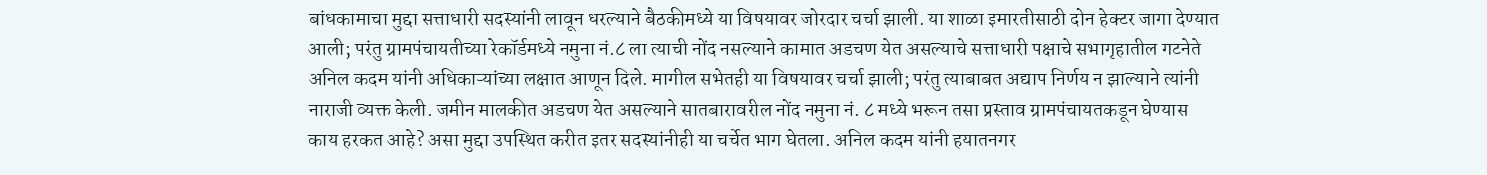बांधकामाचा मुद्दा सत्ताधारी सदस्यांनी लावून धरल्याने बैठकीमध्ये या विषयावर जोरदार चर्चा झाली. या शाळा इमारतीसाठी दोन हेक्टर जागा देण्यात आली; परंतु ग्रामपंचायतीच्या रेकॉर्डमध्ये नमुना नं.८ ला त्याची नोंद नसल्याने कामात अडचण येत असल्याचे सत्ताधारी पक्षाचे सभागृहातील गटनेते अनिल कदम यांनी अधिकाऱ्यांच्या लक्षात आणून दिले. मागील सभेतही या विषयावर चर्चा झाली; परंतु त्याबाबत अद्याप निर्णय न झाल्याने त्यांनी नाराजी व्यक्त केली. जमीन मालकीत अडचण येत असल्याने सातबारावरील नोंद नमुना नं. ८ मध्ये भरून तसा प्रस्ताव ग्रामपंचायतकडून घेण्यास काय हरकत आहे? असा मुद्दा उपस्थित करीत इतर सदस्यांनीही या चर्चेत भाग घेतला. अनिल कदम यांनी हयातनगर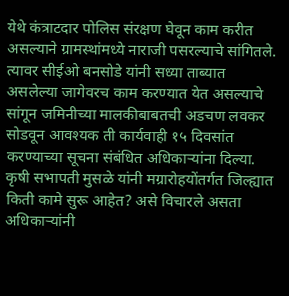येथे कंत्राटदार पोलिस संरक्षण घेवून काम करीत असल्याने ग्रामस्थांमध्ये नाराजी पसरल्याचे सांगितले. त्यावर सीईओ बनसोडे यांनी सध्या ताब्यात असलेल्या जागेवरच काम करण्यात येत असल्याचे सांगून जमिनीच्या मालकीबाबतची अडचण लवकर सोडवून आवश्यक ती कार्यवाही १५ दिवसांत करण्याच्या सूचना संबंधित अधिकाऱ्यांना दिल्या.
कृषी सभापती मुसळे यांनी मग्रारोहयोंतर्गत जिल्ह्यात किती कामे सुरू आहेत? असे विचारले असता अधिकाऱ्यांनी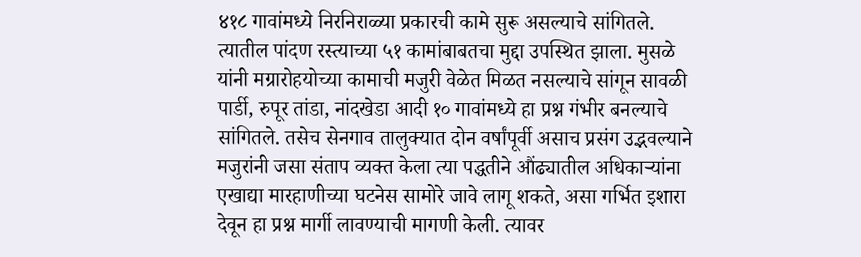४१८ गावांमध्ये निरनिराळ्या प्रकारची कामे सुरू असल्याचे सांगितले. त्यातील पांदण रस्त्याच्या ५१ कामांबाबतचा मुद्दा उपस्थित झाला. मुसळे यांनी मग्रारोहयोच्या कामाची मजुरी वेळेत मिळत नसल्याचे सांगून सावळी पार्डी, रुपूर तांडा, नांदखेडा आदी १० गावांमध्ये हा प्रश्न गंभीर बनल्याचे सांगितले. तसेच सेनगाव तालुक्यात दोन वर्षांपूर्वी असाच प्रसंग उद्भवल्याने मजुरांनी जसा संताप व्यक्त केला त्या पद्धतीने औंढ्यातील अधिकाऱ्यांना एखाद्या मारहाणीच्या घटनेस सामोरे जावे लागू शकते, असा गर्भित इशारा देवून हा प्रश्न मार्गी लावण्याची मागणी केली. त्यावर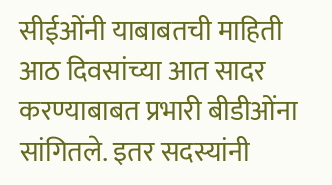सीईओंनी याबाबतची माहिती आठ दिवसांच्या आत सादर करण्याबाबत प्रभारी बीडीओंना सांगितले. इतर सदस्यांनी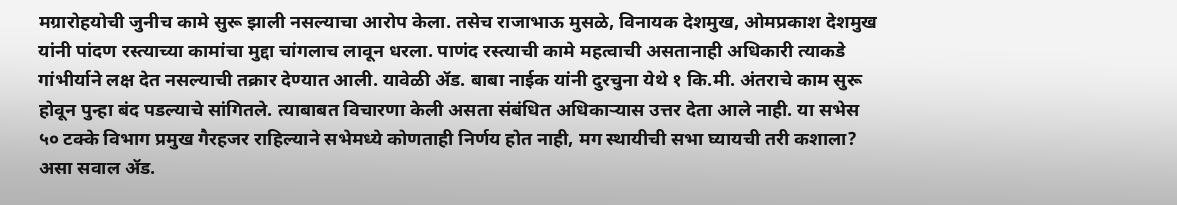मग्रारोहयोची जुनीच कामे सुरू झाली नसल्याचा आरोप केला. तसेच राजाभाऊ मुसळे, विनायक देशमुख, ओमप्रकाश देशमुख यांनी पांदण रस्त्याच्या कामांचा मुद्दा चांगलाच लावून धरला. पाणंद रस्त्याची कामे महत्वाची असतानाही अधिकारी त्याकडे गांभीर्याने लक्ष देत नसल्याची तक्रार देण्यात आली. यावेळी अ‍ॅड. बाबा नाईक यांनी दुरचुना येथे १ कि.मी. अंतराचे काम सुरू होवून पुन्हा बंद पडल्याचे सांगितले. त्याबाबत विचारणा केली असता संबंधित अधिकाऱ्यास उत्तर देता आले नाही. या सभेस ५० टक्के विभाग प्रमुख गैरहजर राहिल्याने सभेमध्ये कोणताही निर्णय होत नाही, मग स्थायीची सभा घ्यायची तरी कशाला? असा सवाल अ‍ॅड.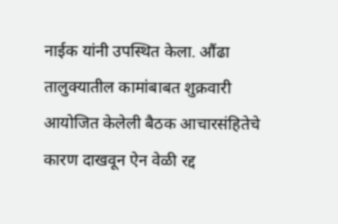नाईक यांनी उपस्थित केला. औंढा तालुक्यातील कामांबाबत शुक्रवारी आयोजित केलेली बैठक आचारसंहितेचे कारण दाखवून ऐन वेळी रद्द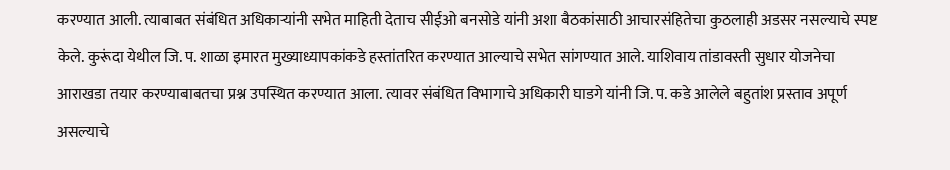करण्यात आली. त्याबाबत संबंधित अधिकाऱ्यांनी सभेत माहिती देताच सीईओ बनसोडे यांनी अशा बैठकांसाठी आचारसंहितेचा कुठलाही अडसर नसल्याचे स्पष्ट केले. कुरूंदा येथील जि. प. शाळा इमारत मुख्याध्यापकांकडे हस्तांतरित करण्यात आल्याचे सभेत सांगण्यात आले. याशिवाय तांडावस्ती सुधार योजनेचा आराखडा तयार करण्याबाबतचा प्रश्न उपस्थित करण्यात आला. त्यावर संबंधित विभागाचे अधिकारी घाडगे यांनी जि. प. कडे आलेले बहुतांश प्रस्ताव अपूर्ण असल्याचे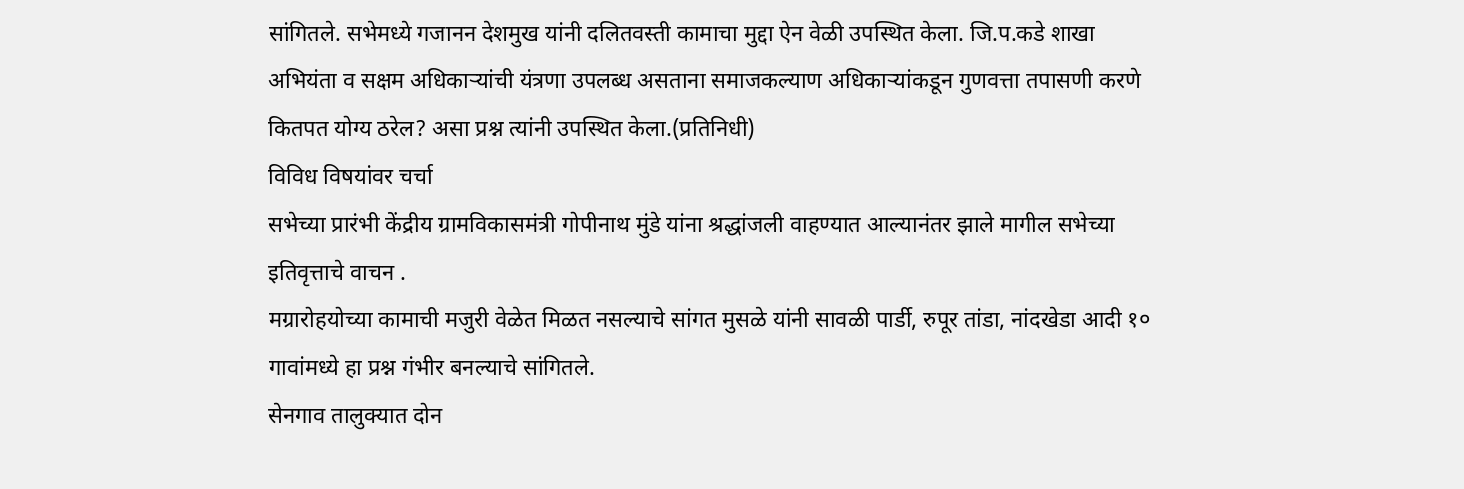सांगितले. सभेमध्ये गजानन देशमुख यांनी दलितवस्ती कामाचा मुद्दा ऐन वेळी उपस्थित केला. जि.प.कडे शाखा अभियंता व सक्षम अधिकाऱ्यांची यंत्रणा उपलब्ध असताना समाजकल्याण अधिकाऱ्यांकडून गुणवत्ता तपासणी करणे कितपत योग्य ठरेल? असा प्रश्न त्यांनी उपस्थित केला.(प्रतिनिधी)
विविध विषयांवर चर्चा
सभेच्या प्रारंभी केंद्रीय ग्रामविकासमंत्री गोपीनाथ मुंडे यांना श्रद्धांजली वाहण्यात आल्यानंतर झाले मागील सभेच्या इतिवृत्ताचे वाचन .
मग्रारोहयोच्या कामाची मजुरी वेळेत मिळत नसल्याचे सांगत मुसळे यांनी सावळी पार्डी, रुपूर तांडा, नांदखेडा आदी १० गावांमध्ये हा प्रश्न गंभीर बनल्याचे सांगितले.
सेनगाव तालुक्यात दोन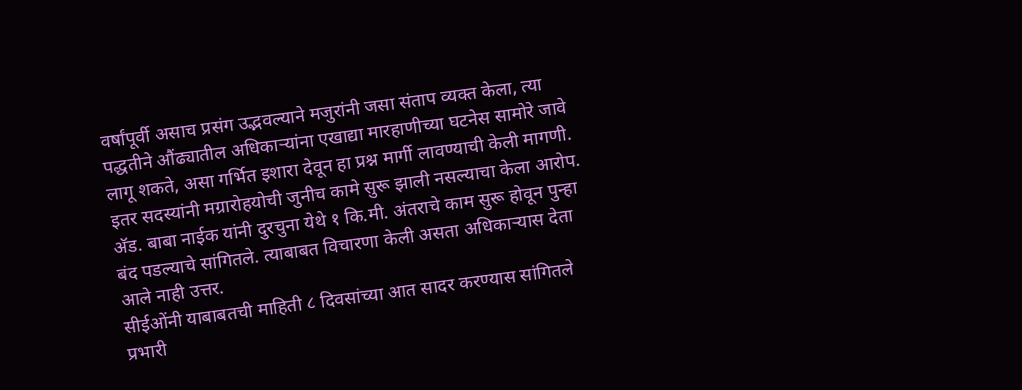वर्षांपूर्वी असाच प्रसंग उद्भवल्याने मजुरांनी जसा संताप व्यक्त केला, त्या पद्धतीने औंढ्यातील अधिकाऱ्यांना एखाद्या मारहाणीच्या घटनेस सामोरे जावे लागू शकते, असा गर्भित इशारा देवून हा प्रश्न मार्गी लावण्याची केली मागणी.
इतर सदस्यांनी मग्रारोहयोची जुनीच कामे सुरू झाली नसल्याचा केला आरोप.
अ‍ॅड. बाबा नाईक यांनी दुरचुना येथे १ कि.मी. अंतराचे काम सुरू होवून पुन्हा बंद पडल्याचे सांगितले. त्याबाबत विचारणा केली असता अधिकाऱ्यास देता आले नाही उत्तर.
सीईओंनी याबाबतची माहिती ८ दिवसांच्या आत सादर करण्यास सांगितले प्रभारी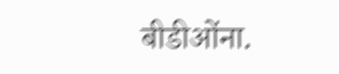बीडीओंना.